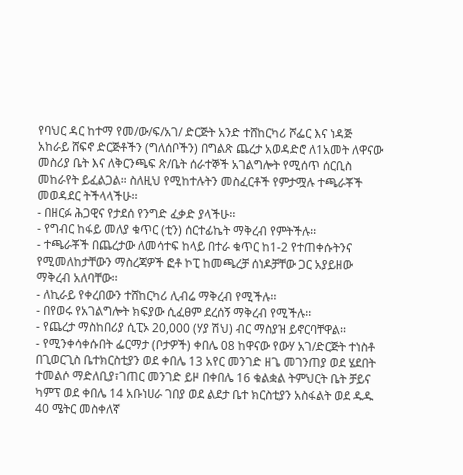የባህር ዳር ከተማ የመ/ው/ፍ/አገ/ ድርጅት አንድ ተሸከርካሪ ሾፌር እና ነዳጅ አከራይ ሸፍኖ ድርጅቶችን (ግለሰቦችን) በግልጽ ጨረታ አወዳድሮ ለ1አመት ለዋናው መስሪያ ቤት እና ለቅርንጫፍ ጽ/ቤት ሰራተኞች አገልግሎት የሚሰጥ ሰርቢስ መከራየት ይፈልጋል። ስለዚህ የሚከተሉትን መስፈርቶች የምታሟሉ ተጫራቾች መወዳደር ትችላላችሁ፡፡
- በዘርፉ ሕጋዊና የታደሰ የንግድ ፈቃድ ያላችሁ፡፡
- የግብር ከፋይ መለያ ቁጥር (ቲን) ሰርተፊኬት ማቅረብ የምትችሉ፡፡
- ተጫራቾች በጨረታው ለመሳተፍ ከላይ በተራ ቁጥር ከ1-2 የተጠቀሱትንና የሚመለከታቸውን ማስረጃዎች ፎቶ ኮፒ ከመጫረቻ ሰነዶቻቸው ጋር አያይዘው ማቅረብ አለባቸው፡፡
- ለኪራይ የቀረበውን ተሸከርካሪ ሊብሬ ማቅረብ የሚችሉ፡፡
- በየወሩ የአገልግሎት ክፍያው ሲፈፀም ደረሰኝ ማቅረብ የሚችሉ፡፡
- የጨረታ ማስከበሪያ ሲፒኦ 20,000 (ሃያ ሽህ) ብር ማስያዝ ይኖርባቸዋል፡፡
- የሚንቀሳቀሱበት ፌርማታ (ቦታዎች) ቀበሌ 08 ከዋናው የውሃ አገ/ድርጅት ተነስቶ በጊወርጊስ ቤተክርስቲያን ወደ ቀበሌ 13 አየር መንገድ ዘጌ መገንጠያ ወደ ሄደበት ተመልሶ ማድለቢያ፣ገጠር መንገድ ይዞ በቀበሌ 16 ቁልቋል ትምህርት ቤት ቻይና ካምፕ ወደ ቀበሌ 14 አቡነሀራ ገበያ ወደ ልደታ ቤተ ክርስቲያን አስፋልት ወደ ዱዱ 40 ሜትር መስቀለኛ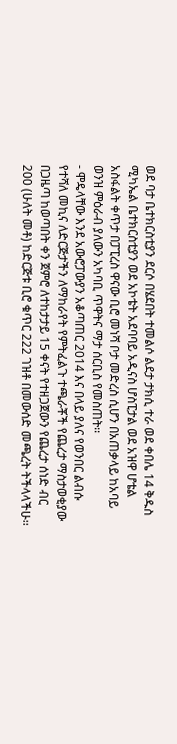ወደ ባታ ቤተክርስቲያን ደርሶ በሄደበት ተመልሶ ልደታ ታክሲ ተራ ወደ ቀበሌ 14 ቅዱስ ሚካኤል ቤተክርስቲያን ወደ አኮቴት አደባባይ አዲናስ ሆስፒታል ወደ አዝዋ ሆቴል አስፋልት ቀጥታ በፓፒረስ ዋናው ቢሮ መነሻ ቦታ መድረስ ሲሆን በአጠቃላይ ከአባይ ወንዝ ምዕራብ ያለውን አካባቢ ጥዋትና ማታ ሰርቢስ የመስጠት፡፡
- ሞዴላቸው እንደ አውሮፓውያን አቆጣጠር 2014 እና በላይ ያለና የወንበር ልብሱ የተሻለ መኪና ለድርጅታችን ለማከራየት የምትፈልጉ ተጫራቾች የጨረታ ማስታወቂያው በጋዜጣ ከወጣበት ቀን ጀምሮ ለተከታታይ 15 ቀናት የተዘጋጀውን የጨረታ ሰነድ ብር 200 (ሁለት መቶ) ከድርጅቱ ቢሮ ቁጥር 222 ገዝቶ በመውሰድ መጫረት ትችላላችሁ፡፡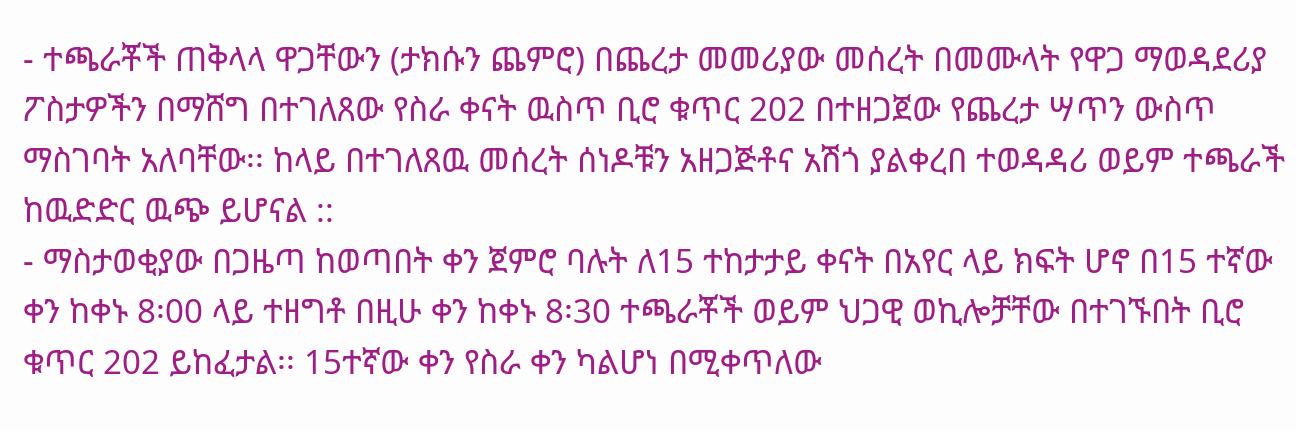- ተጫራቾች ጠቅላላ ዋጋቸውን (ታክሱን ጨምሮ) በጨረታ መመሪያው መሰረት በመሙላት የዋጋ ማወዳደሪያ ፖስታዎችን በማሸግ በተገለጸው የስራ ቀናት ዉስጥ ቢሮ ቁጥር 202 በተዘጋጀው የጨረታ ሣጥን ውስጥ ማስገባት አለባቸው፡፡ ከላይ በተገለጸዉ መሰረት ሰነዶቹን አዘጋጅቶና አሽጎ ያልቀረበ ተወዳዳሪ ወይም ተጫራች ከዉድድር ዉጭ ይሆናል ::
- ማስታወቂያው በጋዜጣ ከወጣበት ቀን ጀምሮ ባሉት ለ15 ተከታታይ ቀናት በአየር ላይ ክፍት ሆኖ በ15 ተኛው ቀን ከቀኑ 8፡00 ላይ ተዘግቶ በዚሁ ቀን ከቀኑ 8፡30 ተጫራቾች ወይም ህጋዊ ወኪሎቻቸው በተገኙበት ቢሮ ቁጥር 202 ይከፈታል፡፡ 15ተኛው ቀን የስራ ቀን ካልሆነ በሚቀጥለው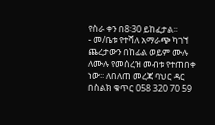የስራ ቀን በ8፡30 ይከፈታል፡፡
- መ/ቤቱ የተሻለ አማራጭ ካገኘ ጨረታውን በከፊል ወይም ሙሉ ለሙሉ የመሰረዝ መብቱ የተጠበቀ ነው፡፡ ለበለጠ መረጃ ባህር ዳር በስልክ ቁጥር 058 320 70 59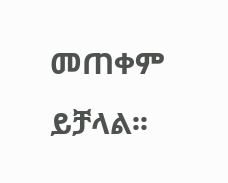መጠቀም ይቻላል፡፡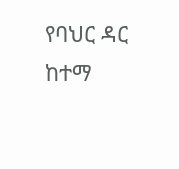የባህር ዳር ከተማ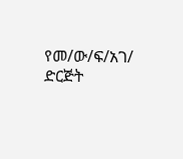የመ/ው/ፍ/አገ/ ድርጅት